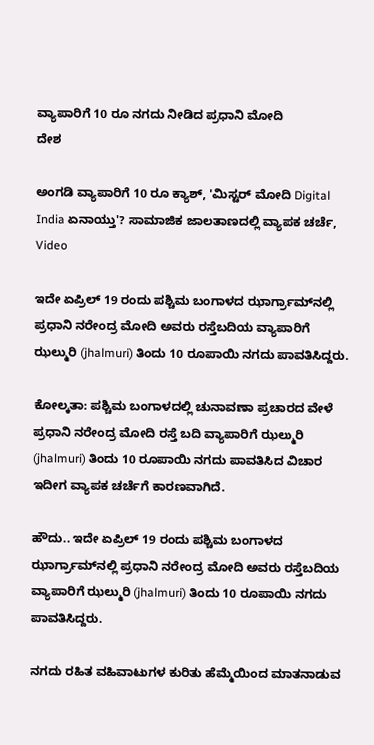ವ್ಯಾಪಾರಿಗೆ 10 ರೂ ನಗದು ನೀಡಿದ ಪ್ರಧಾನಿ ಮೋದಿ
ದೇಶ

ಅಂಗಡಿ ವ್ಯಾಪಾರಿಗೆ 10 ರೂ ಕ್ಯಾಶ್, 'ಮಿಸ್ಟರ್ ಮೋದಿ Digital India ಏನಾಯ್ತು'? ಸಾಮಾಜಿಕ ಜಾಲತಾಣದಲ್ಲಿ ವ್ಯಾಪಕ ಚರ್ಚೆ, Video

ಇದೇ ಏಪ್ರಿಲ್ 19 ರಂದು ಪಶ್ಚಿಮ ಬಂಗಾಳದ ಝಾರ್ಗ್ರಾಮ್‌ನಲ್ಲಿ ಪ್ರಧಾನಿ ನರೇಂದ್ರ ಮೋದಿ ಅವರು ರಸ್ತೆಬದಿಯ ವ್ಯಾಪಾರಿಗೆ ಝಲ್ಮುರಿ (jhalmuri) ತಿಂದು 10 ರೂಪಾಯಿ ನಗದು ಪಾವತಿಸಿದ್ದರು.

ಕೋಲ್ಕತಾ: ಪಶ್ಚಿಮ ಬಂಗಾಳದಲ್ಲಿ ಚುನಾವಣಾ ಪ್ರಚಾರದ ವೇಳೆ ಪ್ರಧಾನಿ ನರೇಂದ್ರ ಮೋದಿ ರಸ್ತೆ ಬದಿ ವ್ಯಾಪಾರಿಗೆ ಝಲ್ಮುರಿ (jhalmuri) ತಿಂದು 10 ರೂಪಾಯಿ ನಗದು ಪಾವತಿಸಿದ ವಿಚಾರ ಇದೀಗ ವ್ಯಾಪಕ ಚರ್ಚೆಗೆ ಕಾರಣವಾಗಿದೆ.

ಹೌದು.. ಇದೇ ಏಪ್ರಿಲ್ 19 ರಂದು ಪಶ್ಚಿಮ ಬಂಗಾಳದ ಝಾರ್ಗ್ರಾಮ್‌ನಲ್ಲಿ ಪ್ರಧಾನಿ ನರೇಂದ್ರ ಮೋದಿ ಅವರು ರಸ್ತೆಬದಿಯ ವ್ಯಾಪಾರಿಗೆ ಝಲ್ಮುರಿ (jhalmuri) ತಿಂದು 10 ರೂಪಾಯಿ ನಗದು ಪಾವತಿಸಿದ್ದರು.

ನಗದು ರಹಿತ ವಹಿವಾಟುಗಳ ಕುರಿತು ಹೆಮ್ಮೆಯಿಂದ ಮಾತನಾಡುವ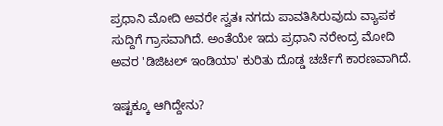ಪ್ರಧಾನಿ ಮೋದಿ ಅವರೇ ಸ್ವತಃ ನಗದು ಪಾವತಿಸಿರುವುದು ವ್ಯಾಪಕ ಸುದ್ದಿಗೆ ಗ್ರಾಸವಾಗಿದೆ. ಅಂತೆಯೇ ಇದು ಪ್ರಧಾನಿ ನರೇಂದ್ರ ಮೋದಿ ಅವರ 'ಡಿಜಿಟಲ್ ಇಂಡಿಯಾ' ಕುರಿತು ದೊಡ್ಡ ಚರ್ಚೆಗೆ ಕಾರಣವಾಗಿದೆ.

ಇಷ್ಟಕ್ಕೂ ಆಗಿದ್ದೇನು?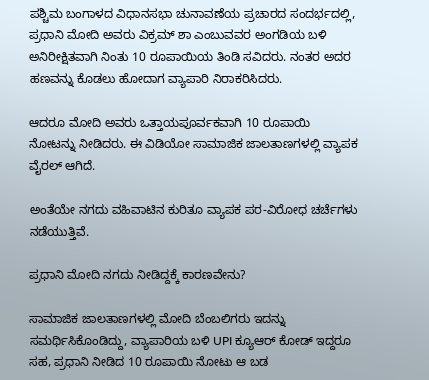ಪಶ್ಚಿಮ ಬಂಗಾಳದ ವಿಧಾನಸಭಾ ಚುನಾವಣೆಯ ಪ್ರಚಾರದ ಸಂದರ್ಭದಲ್ಲಿ, ಪ್ರಧಾನಿ ಮೋದಿ ಅವರು ವಿಕ್ರಮ್ ಶಾ ಎಂಬುವವರ ಅಂಗಡಿಯ ಬಳಿ ಅನಿರೀಕ್ಷಿತವಾಗಿ ನಿಂತು 10 ರೂಪಾಯಿಯ ತಿಂಡಿ ಸವಿದರು. ನಂತರ ಅದರ ಹಣವನ್ನು ಕೊಡಲು ಹೋದಾಗ ವ್ಯಾಪಾರಿ ನಿರಾಕರಿಸಿದರು.

ಆದರೂ ಮೋದಿ ಅವರು ಒತ್ತಾಯಪೂರ್ವಕವಾಗಿ 10 ರೂಪಾಯಿ ನೋಟನ್ನು ನೀಡಿದರು. ಈ ವಿಡಿಯೋ ಸಾಮಾಜಿಕ ಜಾಲತಾಣಗಳಲ್ಲಿ ವ್ಯಾಪಕ ವೈರಲ್ ಆಗಿದೆ.

ಅಂತೆಯೇ ನಗದು ವಹಿವಾಟಿನ ಕುರಿತೂ ವ್ಯಾಪಕ ಪರ-ವಿರೋಧ ಚರ್ಚೆಗಳು ನಡೆಯುತ್ತಿವೆ.

ಪ್ರಧಾನಿ ಮೋದಿ ನಗದು ನೀಡಿದ್ದಕ್ಕೆ ಕಾರಣವೇನು?

ಸಾಮಾಜಿಕ ಜಾಲತಾಣಗಳಲ್ಲಿ ಮೋದಿ ಬೆಂಬಲಿಗರು ಇದನ್ನು ಸಮರ್ಥಿಸಿಕೊಂಡಿದ್ದು, ವ್ಯಾಪಾರಿಯ ಬಳಿ UPI ಕ್ಯೂಆರ್ ಕೋಡ್ ಇದ್ದರೂ ಸಹ, ಪ್ರಧಾನಿ ನೀಡಿದ 10 ರೂಪಾಯಿ ನೋಟು ಆ ಬಡ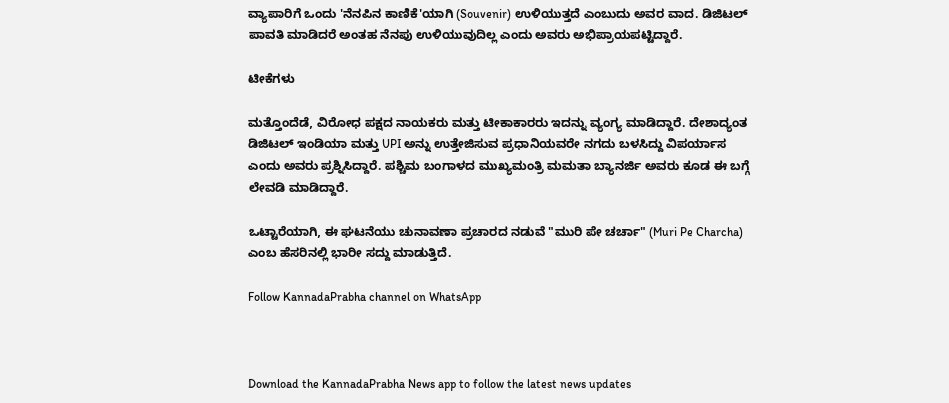ವ್ಯಾಪಾರಿಗೆ ಒಂದು 'ನೆನಪಿನ ಕಾಣಿಕೆ'ಯಾಗಿ (Souvenir) ಉಳಿಯುತ್ತದೆ ಎಂಬುದು ಅವರ ವಾದ. ಡಿಜಿಟಲ್ ಪಾವತಿ ಮಾಡಿದರೆ ಅಂತಹ ನೆನಪು ಉಳಿಯುವುದಿಲ್ಲ ಎಂದು ಅವರು ಅಭಿಪ್ರಾಯಪಟ್ಟಿದ್ದಾರೆ.

ಟೀಕೆಗಳು

ಮತ್ತೊಂದೆಡೆ, ವಿರೋಧ ಪಕ್ಷದ ನಾಯಕರು ಮತ್ತು ಟೀಕಾಕಾರರು ಇದನ್ನು ವ್ಯಂಗ್ಯ ಮಾಡಿದ್ದಾರೆ. ದೇಶಾದ್ಯಂತ ಡಿಜಿಟಲ್ ಇಂಡಿಯಾ ಮತ್ತು UPI ಅನ್ನು ಉತ್ತೇಜಿಸುವ ಪ್ರಧಾನಿಯವರೇ ನಗದು ಬಳಸಿದ್ದು ವಿಪರ್ಯಾಸ ಎಂದು ಅವರು ಪ್ರಶ್ನಿಸಿದ್ದಾರೆ. ಪಶ್ಚಿಮ ಬಂಗಾಳದ ಮುಖ್ಯಮಂತ್ರಿ ಮಮತಾ ಬ್ಯಾನರ್ಜಿ ಅವರು ಕೂಡ ಈ ಬಗ್ಗೆ ಲೇವಡಿ ಮಾಡಿದ್ದಾರೆ.

ಒಟ್ಟಾರೆಯಾಗಿ, ಈ ಘಟನೆಯು ಚುನಾವಣಾ ಪ್ರಚಾರದ ನಡುವೆ "ಮುರಿ ಪೇ ಚರ್ಚಾ" (Muri Pe Charcha) ಎಂಬ ಹೆಸರಿನಲ್ಲಿ ಭಾರೀ ಸದ್ದು ಮಾಡುತ್ತಿದೆ.

Follow KannadaPrabha channel on WhatsApp



Download the KannadaPrabha News app to follow the latest news updates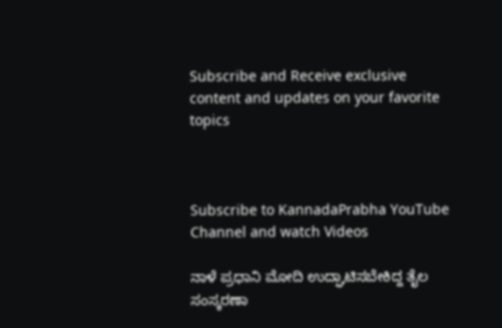Subscribe and Receive exclusive content and updates on your favorite topics



Subscribe to KannadaPrabha YouTube Channel and watch Videos

ನಾಳೆ ಪ್ರಧಾನಿ ಮೋದಿ ಉದ್ಘಾಟಿಸಬೇಕಿದ್ದ ತೈಲ ಸಂಸ್ಕರಣಾ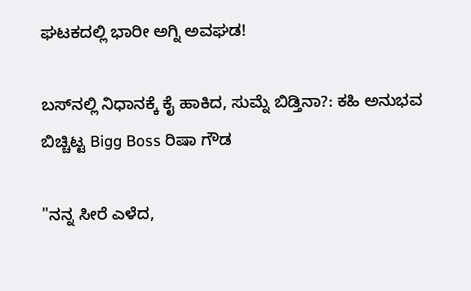ಘಟಕದಲ್ಲಿ ಭಾರೀ ಅಗ್ನಿ ಅವಘಡ!

ಬಸ್‌ನಲ್ಲಿ ನಿಧಾನಕ್ಕೆ ಕೈ ಹಾಕಿದ, ಸುಮ್ನೆ ಬಿಡ್ತಿನಾ?: ಕಹಿ ಅನುಭವ ಬಿಚ್ಚಿಟ್ಟ Bigg Boss ರಿಷಾ ಗೌಡ

"ನನ್ನ ಸೀರೆ ಎಳೆದ,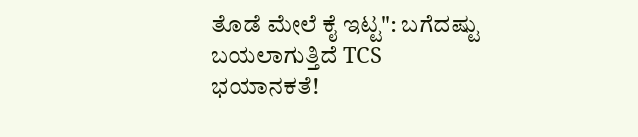ತೊಡೆ ಮೇಲೆ ಕೈ ಇಟ್ಟ": ಬಗೆದಷ್ಟು ಬಯಲಾಗುತ್ತಿದೆ TCS ಭಯಾನಕತೆ!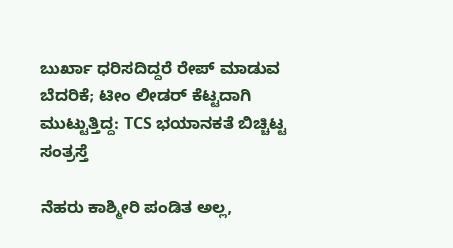ಬುರ್ಖಾ ಧರಿಸದಿದ್ದರೆ ರೇಪ್ ಮಾಡುವ ಬೆದರಿಕೆ; ಟೀಂ ಲೀಡರ್ ಕೆಟ್ಟದಾಗಿ ಮುಟ್ಟುತ್ತಿದ್ದ: TCS ಭಯಾನಕತೆ ಬಿಚ್ಚಿಟ್ಟ ಸಂತ್ರಸ್ತೆ

ನೆಹರು ಕಾಶ್ಮೀರಿ ಪಂಡಿತ ಅಲ್ಲ,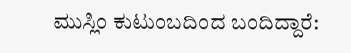ಮುಸ್ಲಿಂ ಕುಟುಂಬದಿಂದ ಬಂದಿದ್ದಾರೆ: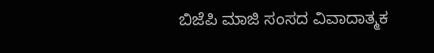ಬಿಜೆಪಿ ಮಾಜಿ ಸಂಸದ ವಿವಾದಾತ್ಮಕ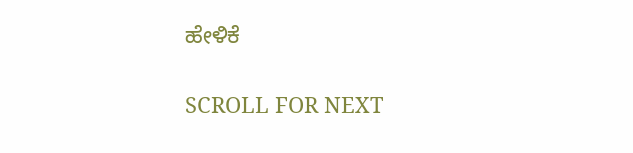ಹೇಳಿಕೆ

SCROLL FOR NEXT